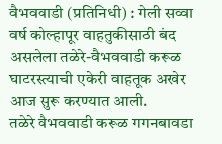वैभववाडी (प्रतिनिधी) : गेली सव्वा वर्ष कोल्हापूर वाहतुकीसाठी बंद असलेला तळेरे-वैभववाडी करूळ घाटरस्त्याची एकेरी वाहतूक अखेर आज सुरू करण्यात आली.
तळेरे वैभववाडी करूळ गगनबावडा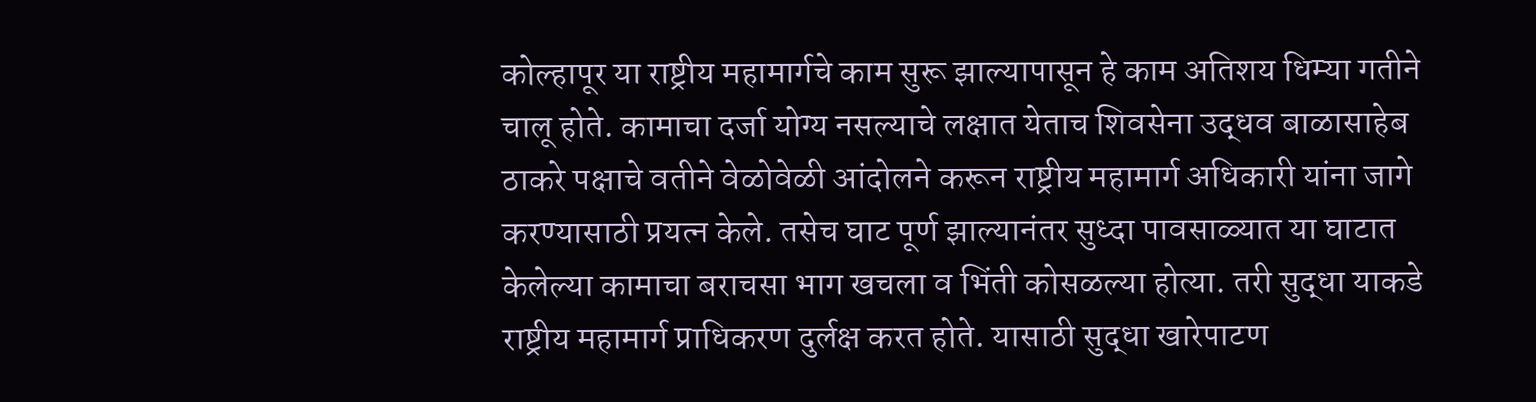कोल्हापूर या राष्ट्रीय महामार्गचे काम सुरू झाल्यापासून हे काम अतिशय धिम्या गतीने चालू होते. कामाचा दर्जा योग्य नसल्याचे लक्षात येताच शिवसेना उद्धव बाळासाहेब ठाकरे पक्षाचे वतीने वेळोवेळी आंदोलने करून राष्ट्रीय महामार्ग अधिकारी यांना जागे करण्यासाठी प्रयत्न केले. तसेच घाट पूर्ण झाल्यानंतर सुध्दा पावसाळ्यात या घाटात केलेल्या कामाचा बराचसा भाग खचला व भिंती कोसळल्या होत्या. तरी सुद्धा याकडे राष्ट्रीय महामार्ग प्राधिकरण दुर्लक्ष करत होते. यासाठी सुद्धा खारेपाटण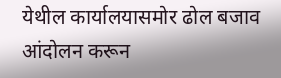येथील कार्यालयासमोर ढोल बजाव आंदोलन करून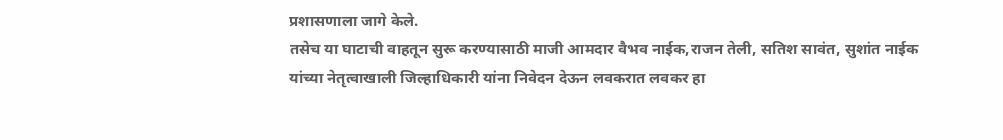प्रशासणाला जागे केले.
तसेच या घाटाची वाहतून सुरू करण्यासाठी माजी आमदार वैभव नाईक,राजन तेली, सतिश सावंत, सुशांत नाईक यांच्या नेतृत्वाखाली जिल्हाधिकारी यांना निवेदन देऊन लवकरात लवकर हा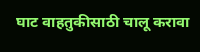घाट वाहतुकीसाठी चालू करावा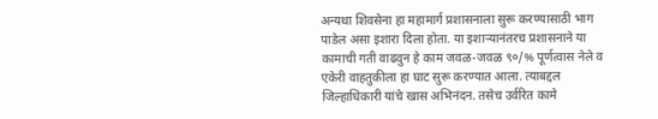अन्यथा शिवसेना हा महामार्ग प्रशासनाला सुरू करण्यासाठी भाग पाडेल असा इशारा दिला होता. या इशाऱ्यानंतरच प्रशासनाने या कामाची गती वाढवुन हे काम जवळ-जवळ ९०/% पूर्णत्वास नेले व एकेरी वाहतुकीला हा घाट सुरू करण्यात आला. त्याबद्दल जिल्हाधिकारी यांचे खास अभिनंदन. तसेच उर्वरित कामे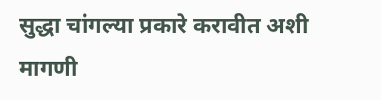सुद्धा चांगल्या प्रकारे करावीत अशी मागणी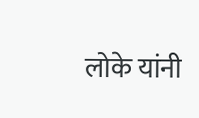लोके यांनी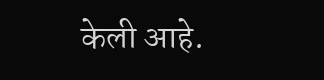केली आहे.